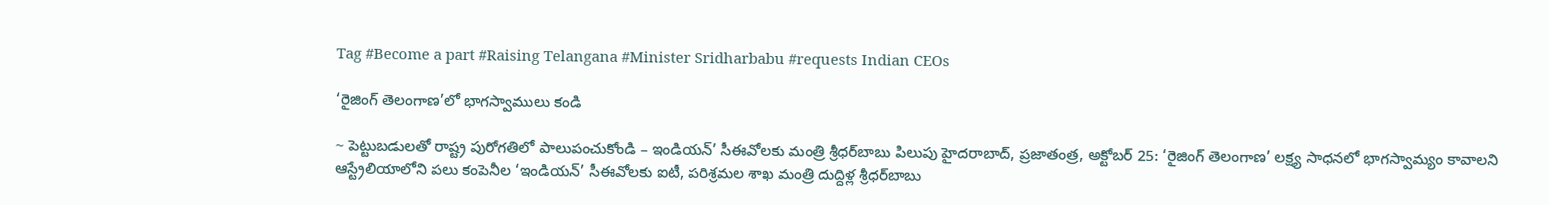Tag #Become a part #Raising Telangana #Minister Sridharbabu #requests Indian CEOs

‘రైజింగ్‌ తెలంగాణ’లో భాగస్వాములు కండి

~ పెట్టుబడులతో రాష్ట్ర పురోగతిలో పాలుపంచుకోండి – ఇండియన్‌’ సీఈవోలకు మంత్రి శ్రీధర్‌బాబు పిలుపు హైదరాబాద్‌, ప్రజాతంత్ర, అక్టోబర్‌ 25: ‘రైజింగ్‌ తెలంగాణ’ లక్ష్య సాధనలో భాగస్వామ్యం కావాలని ఆస్ట్రేలియాలోని పలు కంపెనీల ‘ఇండియన్‌’ సీఈవోలకు ఐటీ, పరిశ్రమల శాఖ మంత్రి దుద్దిళ్ల శ్రీధర్‌బాబు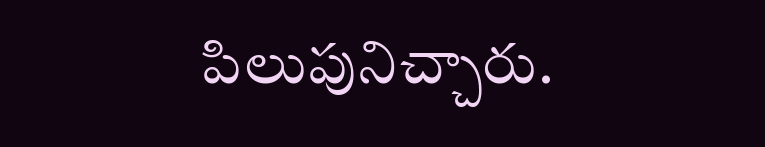పిలుపునిచ్చారు.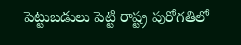పెట్టుబడులు పెట్టి రాష్ట్ర పురోగతిలో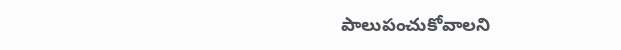పాలుపంచుకోవాలని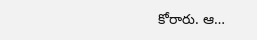కోరారు. ఆ…